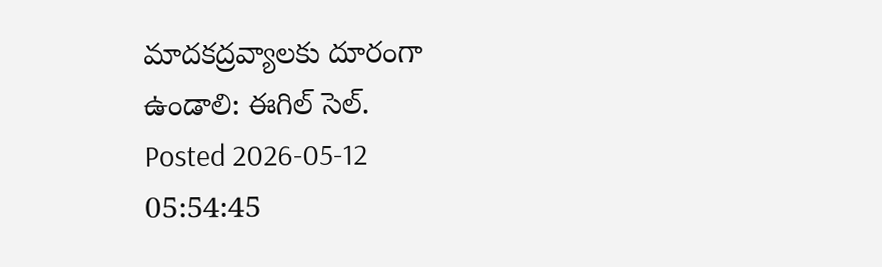మాదకద్రవ్యాలకు దూరంగా ఉండాలి: ఈగిల్ సెల్.
Posted 2026-05-12 05:54:45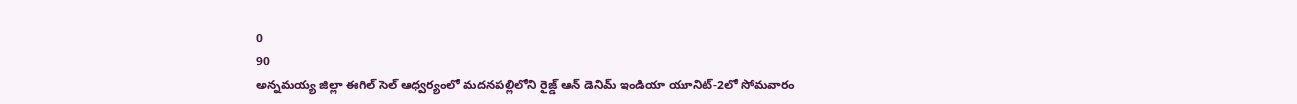0
90
అన్నమయ్య జిల్లా ఈగిల్ సెల్ ఆధ్వర్యంలో మదనపల్లిలోని రైజ్డ్ ఆన్ డెనిమ్ ఇండియా యూనిట్-2లో సోమవారం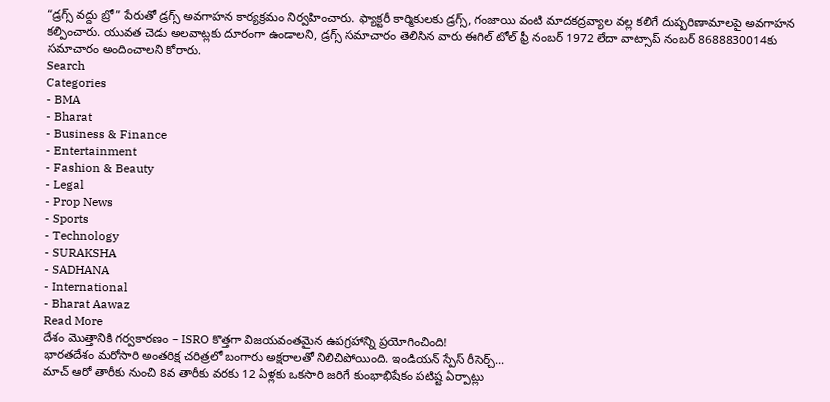“డ్రగ్స్ వద్దు బ్రో” పేరుతో డ్రగ్స్ అవగాహన కార్యక్రమం నిర్వహించారు. ఫ్యాక్టరీ కార్మికులకు డ్రగ్స్, గంజాయి వంటి మాదకద్రవ్యాల వల్ల కలిగే దుష్పరిణామాలపై అవగాహన కల్పించారు. యువత చెడు అలవాట్లకు దూరంగా ఉండాలని, డ్రగ్స్ సమాచారం తెలిసిన వారు ఈగిల్ టోల్ ఫ్రీ నంబర్ 1972 లేదా వాట్సాప్ నంబర్ 8688830014కు సమాచారం అందించాలని కోరారు.
Search
Categories
- BMA
- Bharat
- Business & Finance
- Entertainment
- Fashion & Beauty
- Legal
- Prop News
- Sports
- Technology
- SURAKSHA
- SADHANA
- International
- Bharat Aawaz
Read More
దేశం మొత్తానికి గర్వకారణం – ISRO కొత్తగా విజయవంతమైన ఉపగ్రహాన్ని ప్రయోగించింది!
భారతదేశం మరోసారి అంతరిక్ష చరిత్రలో బంగారు అక్షరాలతో నిలిచిపోయింది. ఇండియన్ స్పేస్ రీసెర్చ్...
మాచ్ ఆరో తారీకు నుంచి 8వ తారీకు వరకు 12 ఏళ్లకు ఒకసారి జరిగే కుంభాభిషేకం పటిష్ట ఏర్పాట్లు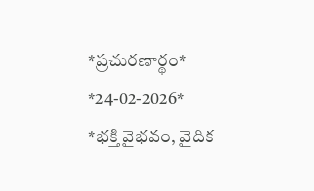*ప్రచురణార్థం* *24-02-2026*
*భక్తి వైభవం, వైదిక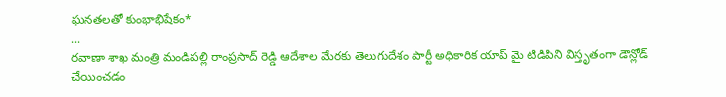ఘనతలతో కుంభాభిషేకం*
...
రవాణా శాఖ మంత్రి మండిపల్లి రాంప్రసాద్ రెడ్డి ఆదేశాల మేరకు తెలుగుదేశం పార్టీ అధికారిక యాప్ మై టిడిపిని విస్తృతంగా డౌన్లోడ్ చేయించడం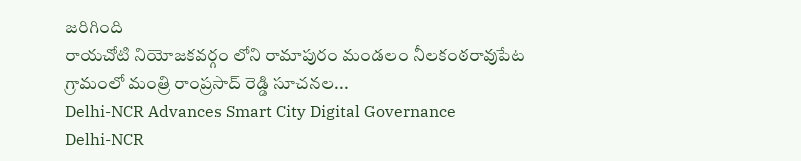జరిగింది
రాయచోటి నియోజకవర్గం లోని రామాపురం మండలం నీలకంఠరావుపేట గ్రామంలో మంత్రి రాంప్రసాద్ రెడ్డి సూచనల...
Delhi-NCR Advances Smart City Digital Governance
Delhi-NCR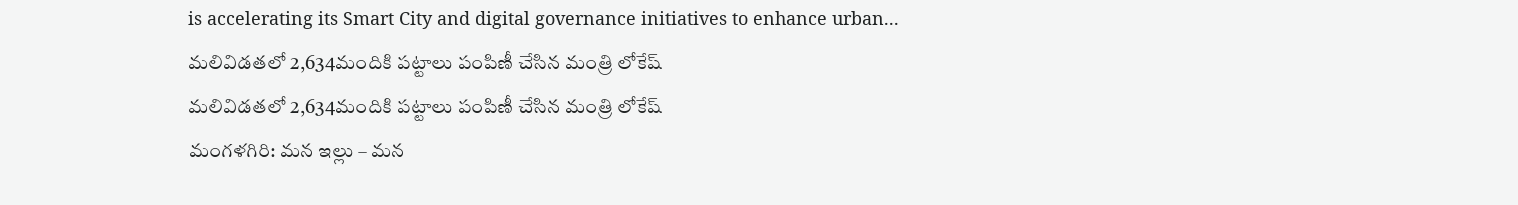is accelerating its Smart City and digital governance initiatives to enhance urban...
మలివిడతలో 2,634మందికి పట్టాలు పంపిణీ చేసిన మంత్రి లోకేష్
మలివిడతలో 2,634మందికి పట్టాలు పంపిణీ చేసిన మంత్రి లోకేష్
మంగళగిరి: మన ఇల్లు – మన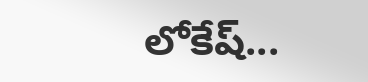లోకేష్...